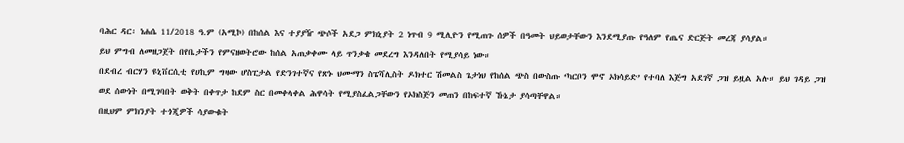ባሕር ዳር፡ ነሐሴ 11/2018 ዓ.ም (አሚኮ) በከሰል እና ተያያዥ ጭሶች አደጋ ምክኒያት 2 ነጥብ 9 ሚሊዮን የሚጠጉ ሰዎች በዓመት ህይወታቸውን እንደሚያጡ የዓለም የጤና ድርጅት መረጃ ያሳያል።
ይህ ምግብ ለመዘጋጀት በየቤታችን የምናዘወትሮው ከሰል አጠቃቀሙ ላይ ጥንቃቄ መደረግ እንዳለበት የሚያሳይ ነው።
በደብረ ብርሃን ዩኒቨርሲቲ የሀኪም ግዛው ሆስፒታል የድንገተኛና የጽኑ ህሙማን ስፔሻሊስት ዶክተር ሽመልስ ጌታነህ የከሰል ጭስ በውስጡ ‘ካርቦን ሞኖ ኦክሳይድ’ የተባለ እጅግ አደገኛ ጋዝ ይዟል አሉ። ይህ ገዳይ ጋዝ ወደ ሰውነት በሚገባበት ወቅት በቀጥታ ከደም ስር በመቀላቀል ሕዋሳት የሚያስፈልጋቸውን የኦክስጅን መጠን በከፍተኛ ኹኔታ ያሳጣቸዋል።
በዚህም ምክንያት ተጎጂዎች ሳያውቁት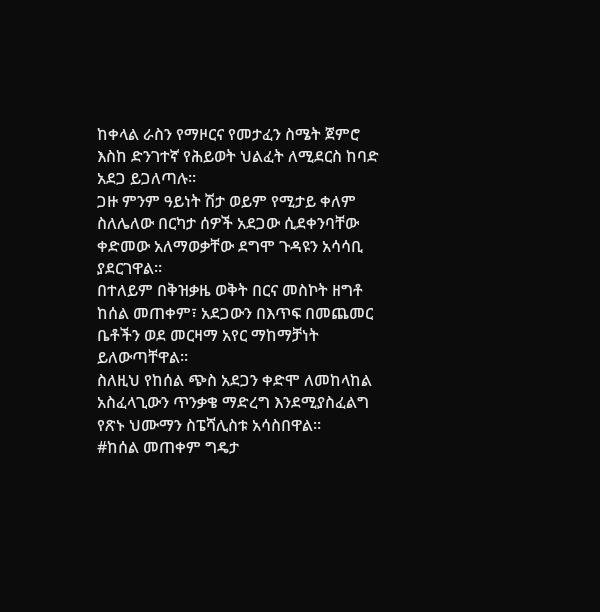ከቀላል ራስን የማዞርና የመታፈን ስሜት ጀምሮ እስከ ድንገተኛ የሕይወት ህልፈት ለሚደርስ ከባድ አደጋ ይጋለጣሉ።
ጋዙ ምንም ዓይነት ሽታ ወይም የሚታይ ቀለም ስለሌለው በርካታ ሰዎች አደጋው ሲደቀንባቸው ቀድመው አለማወቃቸው ደግሞ ጉዳዩን አሳሳቢ ያደርገዋል።
በተለይም በቅዝቃዜ ወቅት በርና መስኮት ዘግቶ ከሰል መጠቀም፣ አደጋውን በእጥፍ በመጨመር ቤቶችን ወደ መርዛማ አየር ማከማቻነት ይለውጣቸዋል።
ስለዚህ የከሰል ጭስ አደጋን ቀድሞ ለመከላከል አስፈላጊውን ጥንቃቄ ማድረግ እንደሚያስፈልግ የጽኑ ህሙማን ስፔሻሊስቱ አሳስበዋል።
#ከሰል መጠቀም ግዴታ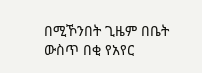በሚኾንበት ጊዜም በቤት ውስጥ በቂ የአየር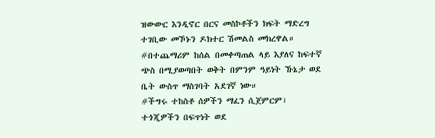ዝውውር እንዲኖር በርና መስኮቶችን ክፍት ማድረግ ተገቢው መኾኑን ዶክተር ሽመልስ መክረዋል።
#በተጨማሪም ከሰል በመቀጣጠል ላይ እያለና ከፍተኛ ጭስ በሚያወጣበት ወቅት በምንም ዓይነት ኹኔታ ወደ ቤት ውስጥ ማስገባት አደገኛ ነው።
#ችግሩ ተከስቶ ሰዎችን ማፈን ሲጀምርም፣ ተጎጂዎችን በፍጥነት ወደ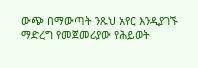ውጭ በማውጣት ንጹህ አየር እንዲያገኙ ማድረግ የመጀመሪያው የሕይወት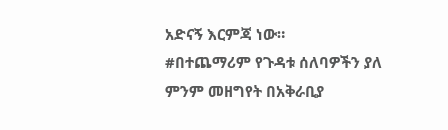አድናኝ እርምጃ ነው።
#በተጨማሪም የጉዳቱ ሰለባዎችን ያለ ምንም መዘግየት በአቅራቢያ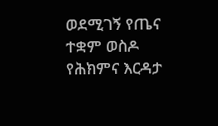ወደሚገኝ የጤና ተቋም ወስዶ የሕክምና እርዳታ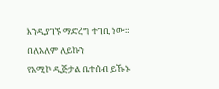እንዲያገኙ ማድረግ ተገቢ ነው።
በለአለም ለይኩን
የአሚኮ ዲጅታል ቤተሰብ ይኹኑ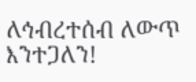ለኅብረተሰብ ለውጥ እንተጋለን!